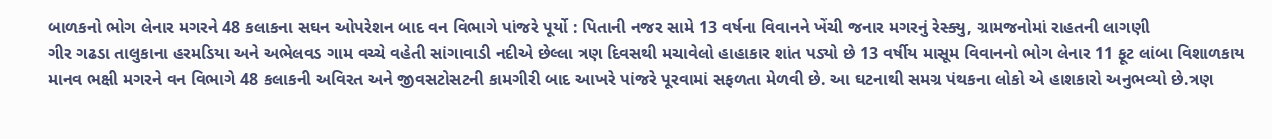બાળકનો ભોગ લેનાર મગરને 48 કલાકના સઘન ઓપરેશન બાદ વન વિભાગે પાંજરે પૂર્યો : પિતાની નજર સામે 13 વર્ષના વિવાનને ખેંચી જનાર મગરનું રેસ્ક્યુ, ગ્રામજનોમાં રાહતની લાગણી
ગીર ગઢડા તાલુકાના હરમડિયા અને અભેલવડ ગામ વચ્ચે વહેતી સાંગાવાડી નદીએ છેલ્લા ત્રણ દિવસથી મચાવેલો હાહાકાર શાંત પડ્યો છે 13 વર્ષીય માસૂમ વિવાનનો ભોગ લેનાર 11 ફૂટ લાંબા વિશાળકાય માનવ ભક્ષી મગરને વન વિભાગે 48 કલાકની અવિરત અને જીવસટોસટની કામગીરી બાદ આખરે પાંજરે પૂરવામાં સફળતા મેળવી છે. આ ઘટનાથી સમગ્ર પંથકના લોકો એ હાશકારો અનુભવ્યો છે.ત્રણ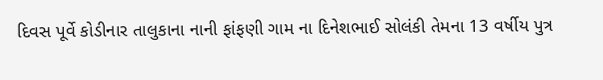દિવસ પૂર્વે કોડીનાર તાલુકાના નાની ફાંફણી ગામ ના દિનેશભાઈ સોલંકી તેમના 13 વર્ષીય પુત્ર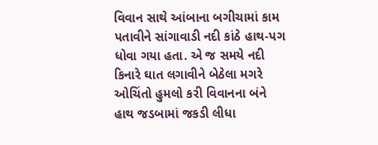વિવાન સાથે આંબાના બગીચામાં કામ પતાવીને સાંગાવાડી નદી કાંઠે હાથ-પગ ધોવા ગયા હતા. એ જ સમયે નદી કિનારે ઘાત લગાવીને બેઠેલા મગરે ઓચિંતો હુમલો કરી વિવાનના બંને હાથ જડબામાં જકડી લીધા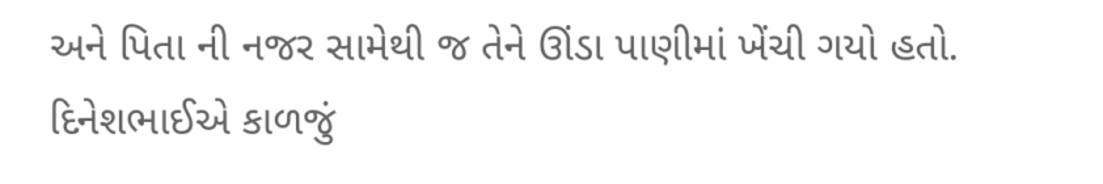અને પિતા ની નજર સામેથી જ તેને ઊંડા પાણીમાં ખેંચી ગયો હતો. દિનેશભાઈએ કાળજું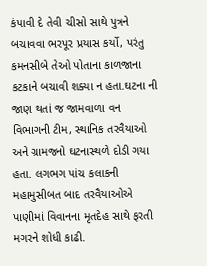કંપાવી દે તેવી ચીસો સાથે પુત્રને બચાવવા ભરપૂર પ્રયાસ કર્યો, પરંતુ કમનસીબે તેઓ પોતાના કાળજાના કટકાને બચાવી શક્યા ન હતા.ઘટના ની જાણ થતાં જ જામવાળા વન વિભાગની ટીમ, સ્થાનિક તરવૈયાઓ અને ગ્રામજનો ઘટનાસ્થળે દોડી ગયા હતા. લગભગ પાંચ કલાકની મહામુસીબત બાદ તરવૈયાઓએ પાણીમાં વિવાનના મૃતદેહ સાથે ફરતી મગરને શોધી કાઢી.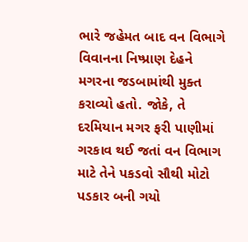ભારે જહેમત બાદ વન વિભાગે વિવાનના નિષ્પ્રાણ દેહને મગરના જડબામાંથી મુક્ત કરાવ્યો હતો. જોકે, તે દરમિયાન મગર ફરી પાણીમાં ગરકાવ થઈ જતાં વન વિભાગ માટે તેને પકડવો સૌથી મોટો પડકાર બની ગયો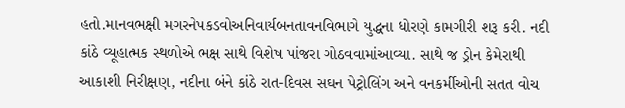હતો.માનવભક્ષી મગરનેપકડવોઅનિવાર્યબનતાવનવિભાગે યુદ્ધના ધોરણે કામગીરી શરૂ કરી. નદી કાંઠે વ્યૂહાત્મક સ્થળોએ ભક્ષ સાથે વિશેષ પાંજરા ગોઠવવામાંઆવ્યા. સાથે જ ડ્રોન કેમેરાથી આકાશી નિરીક્ષણ, નદીના બંને કાંઠે રાત-દિવસ સઘન પેટ્રોલિંગ અને વનકર્મીઓની સતત વોચ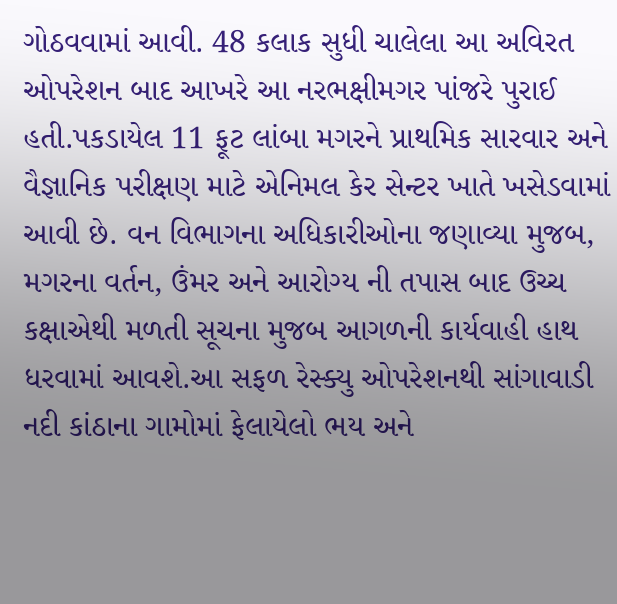ગોઠવવામાં આવી. 48 કલાક સુધી ચાલેલા આ અવિરત ઓપરેશન બાદ આખરે આ નરભક્ષીમગર પાંજરે પુરાઈ હતી.પકડાયેલ 11 ફૂટ લાંબા મગરને પ્રાથમિક સારવાર અને વૈજ્ઞાનિક પરીક્ષણ માટે એનિમલ કેર સેન્ટર ખાતે ખસેડવામાં આવી છે. વન વિભાગના અધિકારીઓના જણાવ્યા મુજબ, મગરના વર્તન, ઉંમર અને આરોગ્ય ની તપાસ બાદ ઉચ્ચ કક્ષાએથી મળતી સૂચના મુજબ આગળની કાર્યવાહી હાથ ધરવામાં આવશે.આ સફળ રેસ્ક્યુ ઓપરેશનથી સાંગાવાડી નદી કાંઠાના ગામોમાં ફેલાયેલો ભય અને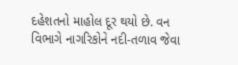દહેશતનો માહોલ દૂર થયો છે. વન વિભાગે નાગરિકોને નદી-તળાવ જેવા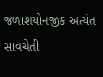જળાશયોનજીક અત્યંત સાવચેતી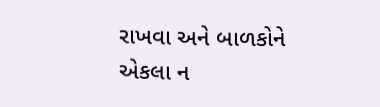રાખવા અને બાળકોને એકલા ન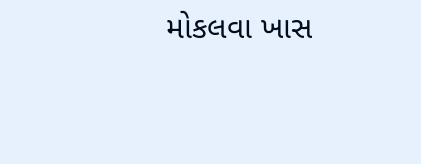મોકલવા ખાસ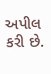અપીલ કરી છે.